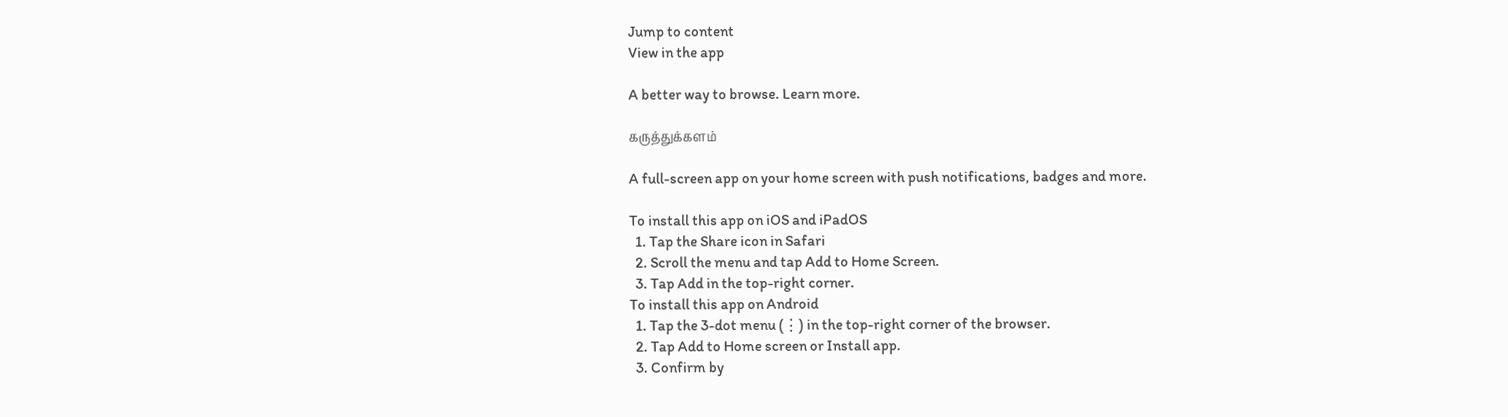Jump to content
View in the app

A better way to browse. Learn more.

கருத்துக்களம்

A full-screen app on your home screen with push notifications, badges and more.

To install this app on iOS and iPadOS
  1. Tap the Share icon in Safari
  2. Scroll the menu and tap Add to Home Screen.
  3. Tap Add in the top-right corner.
To install this app on Android
  1. Tap the 3-dot menu (⋮) in the top-right corner of the browser.
  2. Tap Add to Home screen or Install app.
  3. Confirm by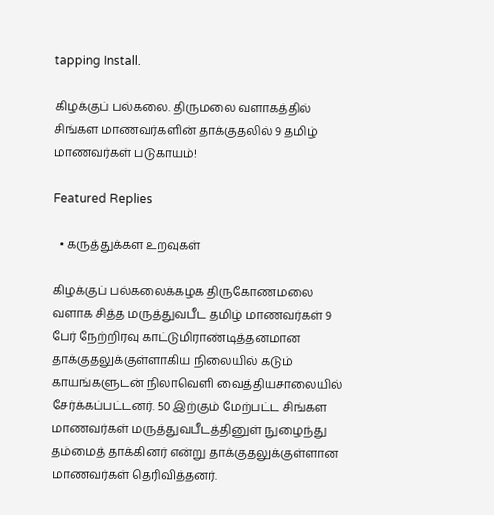tapping Install.

கிழக்குப் பல்கலை. திருமலை வளாகத்தில் சிங்கள மாணவர்களின் தாக்குதலில் 9 தமிழ் மாணவர்கள் படுகாயம்!

Featured Replies

  • கருத்துக்கள உறவுகள்

கிழக்குப் பல்கலைக்கழக திருகோணமலை வளாக சித்த மருத்துவபீட தமிழ் மாணவர்கள் 9 பேர் நேற்றிரவு காட்டுமிராண்டித்தனமான தாக்குதலுக்குள்ளாகிய நிலையில் கடும் காயங்களுடன் நிலாவெளி வைத்தியசாலையில் சேர்க்கப்பட்டனர். 50 இற்கும் மேற்பட்ட சிங்கள மாணவர்கள் மருத்துவபீடத்தினுள் நுழைந்து தம்மைத் தாக்கினர் என்று தாக்குதலுக்குள்ளான மாணவர்கள் தெரிவித்தனர்.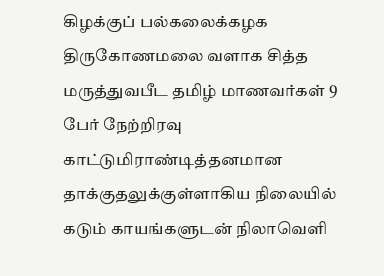கிழக்குப் பல்கலைக்கழக திருகோணமலை வளாக சித்த மருத்துவபீட தமிழ் மாணவர்கள் 9 பேர் நேற்றிரவு காட்டுமிராண்டித்தனமான தாக்குதலுக்குள்ளாகிய நிலையில் கடும் காயங்களுடன் நிலாவெளி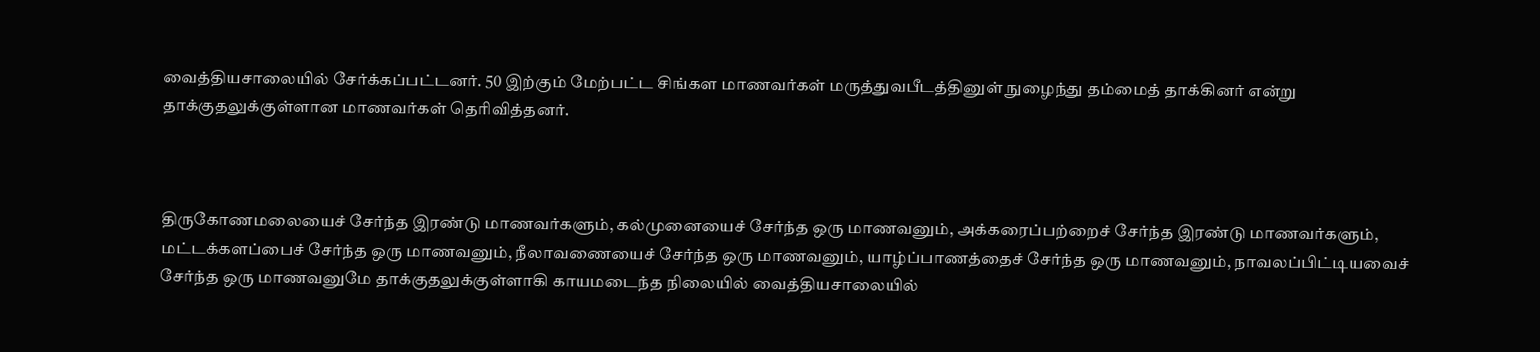வைத்தியசாலையில் சேர்க்கப்பட்டனர். 50 இற்கும் மேற்பட்ட சிங்கள மாணவர்கள் மருத்துவபீடத்தினுள் நுழைந்து தம்மைத் தாக்கினர் என்று தாக்குதலுக்குள்ளான மாணவர்கள் தெரிவித்தனர்.



திருகோணமலையைச் சேர்ந்த இரண்டு மாணவர்களும், கல்முனையைச் சேர்ந்த ஒரு மாணவனும், அக்கரைப்பற்றைச் சேர்ந்த இரண்டு மாணவர்களும், மட்டக்களப்பைச் சேர்ந்த ஒரு மாணவனும், நீலாவணையைச் சேர்ந்த ஒரு மாணவனும், யாழ்ப்பாணத்தைச் சேர்ந்த ஒரு மாணவனும், நாவலப்பிட்டியவைச் சேர்ந்த ஒரு மாணவனுமே தாக்குதலுக்குள்ளாகி காயமடைந்த நிலையில் வைத்தியசாலையில்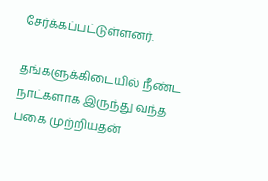சேர்க்கப்பட்டுள்ளனர்.

தங்களுக்கிடையில் நீண்ட நாட்களாக இருந்து வந்த பகை முற்றியதன்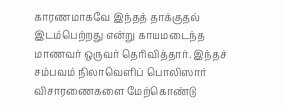காரணமாகவே இந்தத் தாக்குதல் இடம்பெற்றது என்று காயமடைந்த மாணவர் ஒருவர் தெரிவித்தார். இந்தச் சம்பவம் நிலாவெளிப் பொலிஸார் விசாரணைகளை மேற்கொண்டு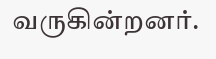வருகின்றனர்.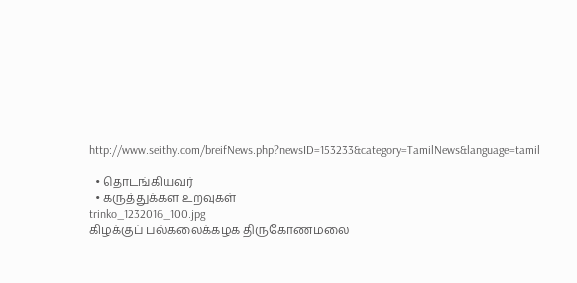http://www.seithy.com/breifNews.php?newsID=153233&category=TamilNews&language=tamil

  • தொடங்கியவர்
  • கருத்துக்கள உறவுகள்
trinko_1232016_100.jpg
கிழக்குப் பல்கலைக்கழக திருகோணமலை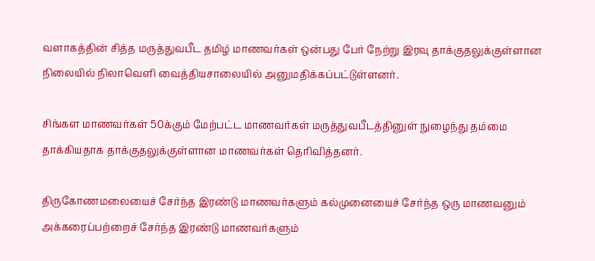வளாகத்தின் சித்த மருத்துவபீட தமிழ் மாணவர்கள் ஒன்பது பேர் நேற்று இரவு தாக்குதலுக்குள்ளான நிலையில் நிலாவெளி வைத்தியசாலையில் அனுமதிக்கப்பட்டுள்ளனர்.

சிங்கள மாணவர்கள் 50க்கும் மேற்பட்ட மாணவர்கள் மருத்துவபீடத்தினுள் நுழைந்து தம்மை தாக்கியதாக தாக்குதலுக்குள்ளான மாணவர்கள் தெரிவித்தனர்.

திருகோணமலையைச் சேர்ந்த இரண்டு மாணவர்களும் கல்முனையைச் சேர்ந்த ஒரு மாணவனும் அக்கரைப்பற்றைச் சேர்ந்த இரண்டு மாணவர்களும்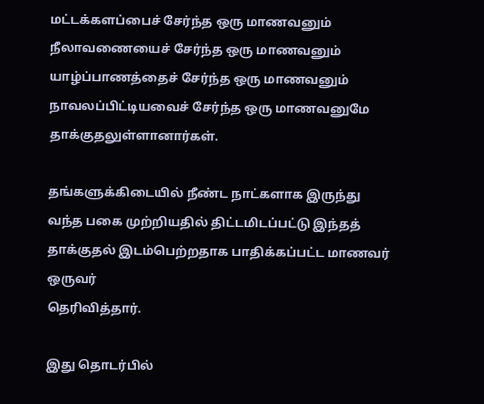மட்டக்களப்பைச் சேர்ந்த ஒரு மாணவனும் நீலாவணையைச் சேர்ந்த ஒரு மாணவனும் யாழ்ப்பாணத்தைச் சேர்ந்த ஒரு மாணவனும் நாவலப்பிட்டியவைச் சேர்ந்த ஒரு மாணவனுமே தாக்குதலுள்ளானார்கள்.

தங்களுக்கிடையில் நீண்ட நாட்களாக இருந்து வந்த பகை முற்றியதில் திட்டமிடப்பட்டு இந்தத் தாக்குதல் இடம்பெற்றதாக பாதிக்கப்பட்ட மாணவர் ஒருவர்
தெரிவித்தார்.

இது தொடர்பில்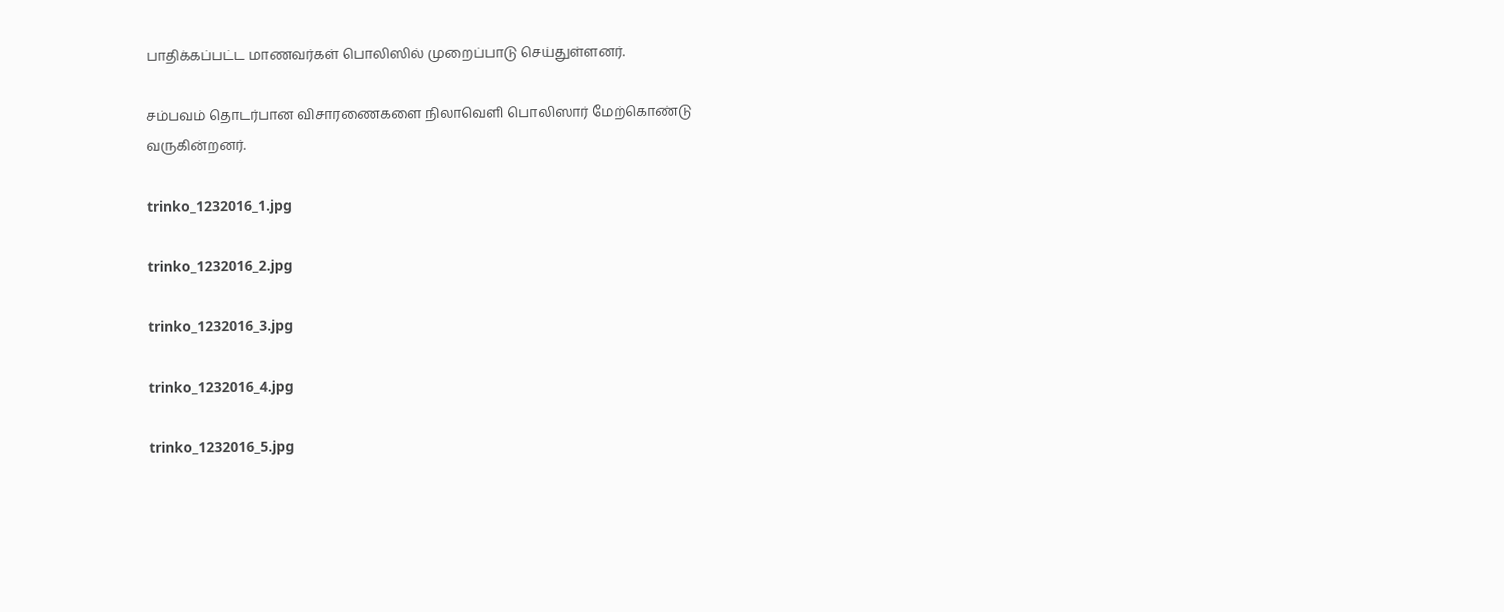பாதிக்கப்பட்ட மாணவர்கள் பொலிஸில் முறைப்பாடு செய்துள்ளனர்.

சம்பவம் தொடர்பான விசாரணைகளை நிலாவெளி பொலிஸார் மேற்கொண்டு வருகின்றனர்.

trinko_1232016_1.jpg

trinko_1232016_2.jpg

trinko_1232016_3.jpg

trinko_1232016_4.jpg

trinko_1232016_5.jpg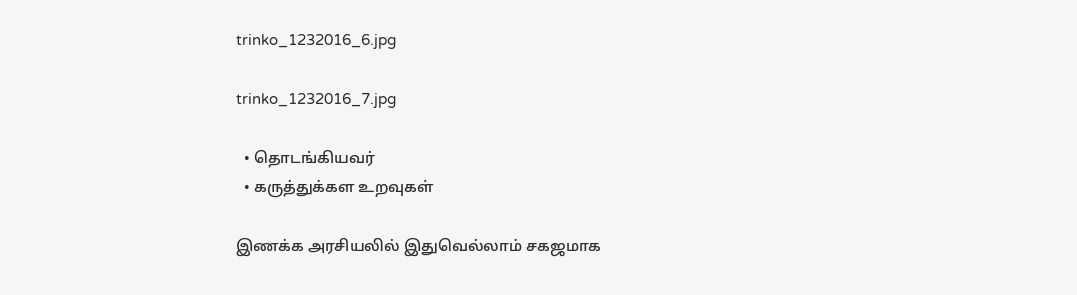trinko_1232016_6.jpg

trinko_1232016_7.jpg

  • தொடங்கியவர்
  • கருத்துக்கள உறவுகள்

இணக்க அரசியலில் இதுவெல்லாம் சகஜமாக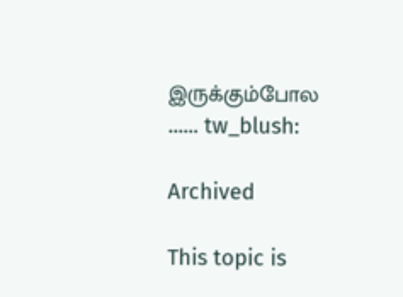இருக்கும்போல ...... tw_blush:

Archived

This topic is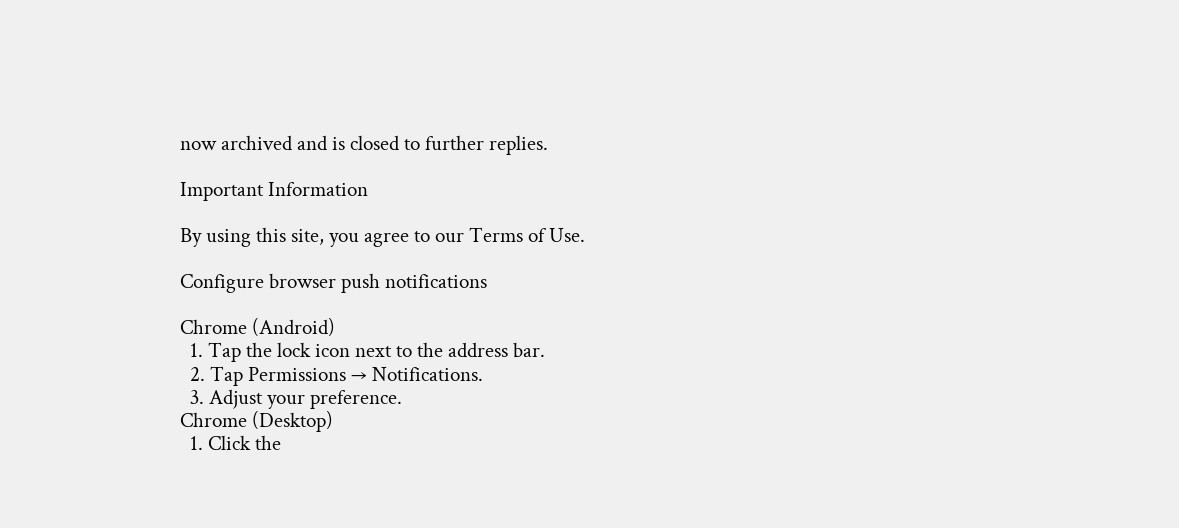now archived and is closed to further replies.

Important Information

By using this site, you agree to our Terms of Use.

Configure browser push notifications

Chrome (Android)
  1. Tap the lock icon next to the address bar.
  2. Tap Permissions → Notifications.
  3. Adjust your preference.
Chrome (Desktop)
  1. Click the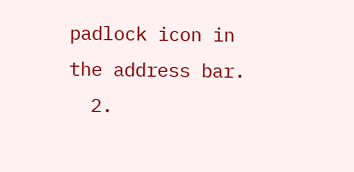padlock icon in the address bar.
  2.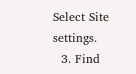Select Site settings.
  3. Find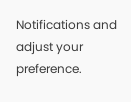Notifications and adjust your preference.